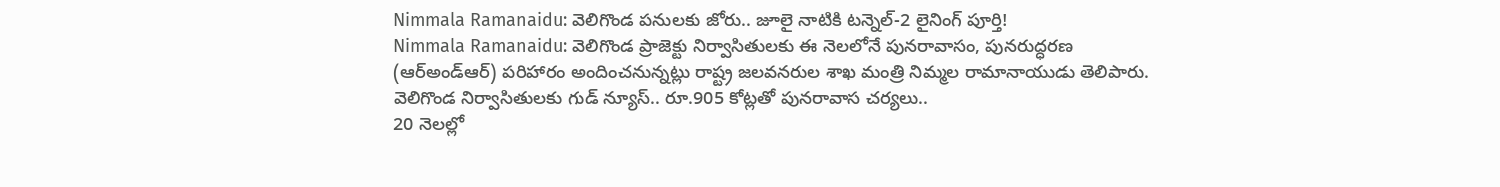Nimmala Ramanaidu: వెలిగొండ పనులకు జోరు.. జూలై నాటికి టన్నెల్-2 లైనింగ్ పూర్తి!
Nimmala Ramanaidu: వెలిగొండ ప్రాజెక్టు నిర్వాసితులకు ఈ నెలలోనే పునరావాసం, పునరుద్ధరణ (ఆర్అండ్ఆర్) పరిహారం అందించనున్నట్లు రాష్ట్ర జలవనరుల శాఖ మంత్రి నిమ్మల రామానాయుడు తెలిపారు.
వెలిగొండ నిర్వాసితులకు గుడ్ న్యూస్.. రూ.905 కోట్లతో పునరావాస చర్యలు..
20 నెలల్లో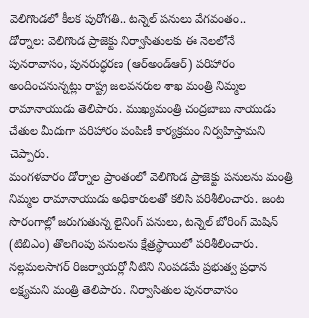వెలిగొండలో కీలక పురోగతి.. టన్నెల్ పనులు వేగవంతం..
డోర్నాల: వెలిగొండ ప్రాజెక్టు నిర్వాసితులకు ఈ నెలలోనే పునరావాసం, పునరుద్ధరణ (ఆర్అండ్ఆర్) పరిహారం అందించనున్నట్లు రాష్ట్ర జలవనరుల శాఖ మంత్రి నిమ్మల రామానాయుడు తెలిపారు. ముఖ్యమంత్రి చంద్రబాబు నాయుడు చేతుల మీదుగా పరిహారం పంపిణీ కార్యక్రమం నిర్వహిస్తామని చెప్పారు.
మంగళవారం డోర్నాల ప్రాంతంలో వెలిగొండ ప్రాజెక్టు పనులను మంత్రి నిమ్మల రామానాయుడు అధికారులతో కలిసి పరిశీలించారు. జంట సొరంగాల్లో జరుగుతున్న లైనింగ్ పనులు, టన్నెల్ బోరింగ్ మెషిన్ (టిబిఎం) తొలగింపు పనులను క్షేత్రస్థాయిలో పరిశీలించారు.
నల్లమలసాగర్ రిజర్వాయర్లో నీటిని నింపడమే ప్రభుత్వ ప్రధాన లక్ష్యమని మంత్రి తెలిపారు. నిర్వాసితుల పునరావాసం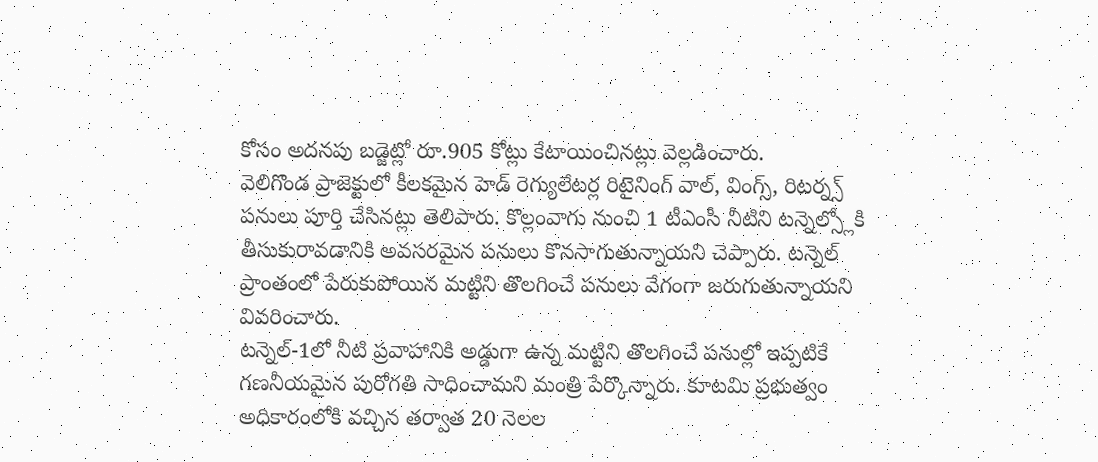కోసం అదనపు బడ్జెట్లో రూ.905 కోట్లు కేటాయించినట్లు వెల్లడించారు.
వెలిగొండ ప్రాజెక్టులో కీలకమైన హెడ్ రెగ్యులేటర్ల రిటైనింగ్ వాల్, వింగ్స్, రిటర్న్స్ పనులు పూర్తి చేసినట్లు తెలిపారు. కొల్లంవాగు నుంచి 1 టీఎంసీ నీటిని టన్నెల్స్లోకి తీసుకురావడానికి అవసరమైన పనులు కొనసాగుతున్నాయని చెప్పారు. టన్నెల్ ప్రాంతంలో పేరుకుపోయిన మట్టిని తొలగించే పనులు వేగంగా జరుగుతున్నాయని వివరించారు.
టన్నెల్-1లో నీటి ప్రవాహానికి అడ్డుగా ఉన్న మట్టిని తొలగించే పనుల్లో ఇప్పటికే గణనీయమైన పురోగతి సాధించామని మంత్రి పేర్కొన్నారు. కూటమి ప్రభుత్వం అధికారంలోకి వచ్చిన తర్వాత 20 నెలల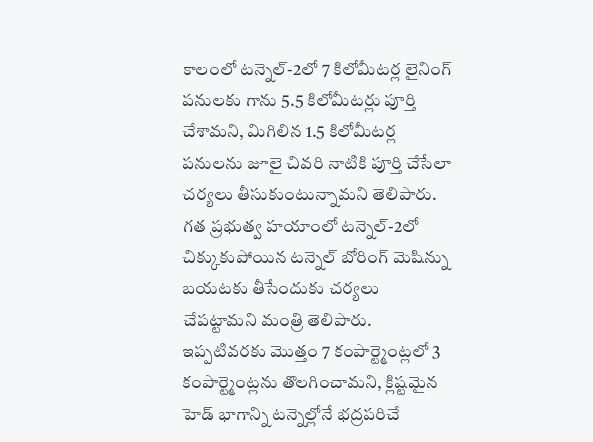కాలంలో టన్నెల్-2లో 7 కిలోమీటర్ల లైనింగ్ పనులకు గాను 5.5 కిలోమీటర్లు పూర్తి చేశామని, మిగిలిన 1.5 కిలోమీటర్ల పనులను జూలై చివరి నాటికి పూర్తి చేసేలా చర్యలు తీసుకుంటున్నామని తెలిపారు.
గత ప్రభుత్వ హయాంలో టన్నెల్-2లో చిక్కుకుపోయిన టన్నెల్ బోరింగ్ మెషిన్ను బయటకు తీసేందుకు చర్యలు చేపట్టామని మంత్రి తెలిపారు. ఇప్పటివరకు మొత్తం 7 కంపార్ట్మెంట్లలో 3 కంపార్ట్మెంట్లను తొలగించామని, క్లిష్టమైన హెడ్ భాగాన్ని టన్నెల్లోనే భద్రపరిచే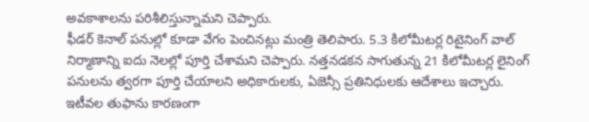అవకాశాలను పరిశీలిస్తున్నామని చెప్పారు.
ఫీడర్ కెనాల్ పనుల్లో కూడా వేగం పెంచినట్లు మంత్రి తెలిపారు. 5.3 కిలోమీటర్ల రిటైనింగ్ వాల్ నిర్మాణాన్ని ఐదు నెలల్లో పూర్తి చేశామని చెప్పారు. నత్తనడకన సాగుతున్న 21 కిలోమీటర్ల లైనింగ్ పనులను త్వరగా పూర్తి చేయాలని అధికారులకు, ఏజెన్సీ ప్రతినిధులకు ఆదేశాలు ఇచ్చారు.
ఇటీవల తుఫాను కారణంగా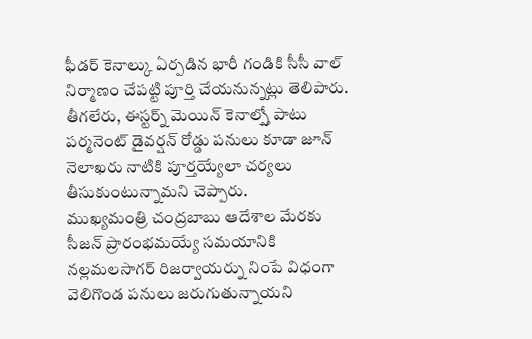ఫీడర్ కెనాల్కు ఏర్పడిన భారీ గండికి సీసీ వాల్ నిర్మాణం చేపట్టి పూర్తి చేయనున్నట్లు తెలిపారు. తీగలేరు, ఈస్టర్న్ మెయిన్ కెనాల్స్తో పాటు పర్మనెంట్ డైవర్షన్ రోడ్డు పనులు కూడా జూన్ నెలాఖరు నాటికి పూర్తయ్యేలా చర్యలు తీసుకుంటున్నామని చెప్పారు.
ముఖ్యమంత్రి చంద్రబాబు ఆదేశాల మేరకు సీజన్ ప్రారంభమయ్యే సమయానికి నల్లమలసాగర్ రిజర్వాయర్ను నింపే విధంగా వెలిగొండ పనులు జరుగుతున్నాయని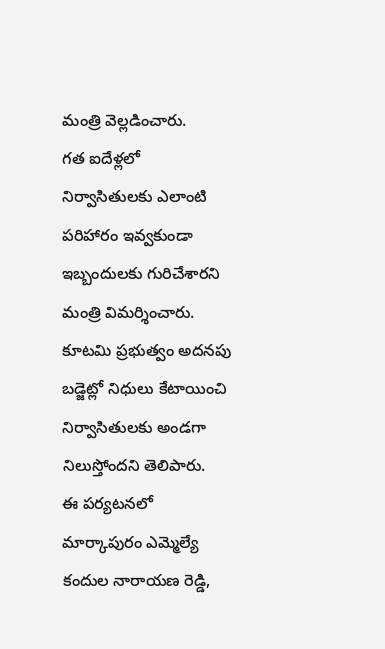మంత్రి వెల్లడించారు.
గత ఐదేళ్లలో నిర్వాసితులకు ఎలాంటి పరిహారం ఇవ్వకుండా ఇబ్బందులకు గురిచేశారని మంత్రి విమర్శించారు. కూటమి ప్రభుత్వం అదనపు బడ్జెట్లో నిధులు కేటాయించి నిర్వాసితులకు అండగా నిలుస్తోందని తెలిపారు.
ఈ పర్యటనలో మార్కాపురం ఎమ్మెల్యే కందుల నారాయణ రెడ్డి,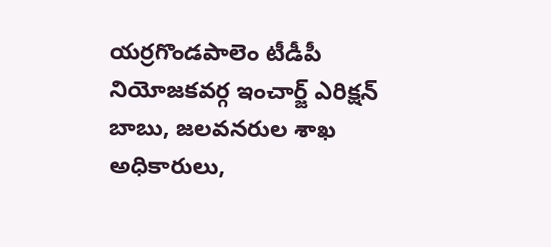యర్రగొండపాలెం టీడీపీ నియోజకవర్గ ఇంచార్జ్ ఎరిక్షన్ బాబు, జలవనరుల శాఖ అధికారులు,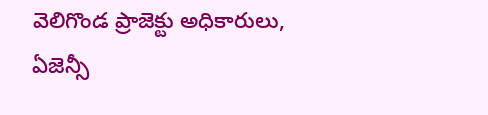వెలిగొండ ప్రాజెక్టు అధికారులు, ఏజెన్సీ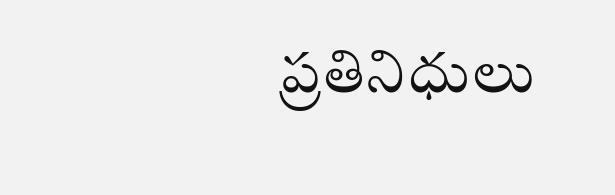ప్రతినిధులు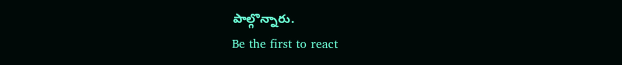పాల్గొన్నారు.
Be the first to react